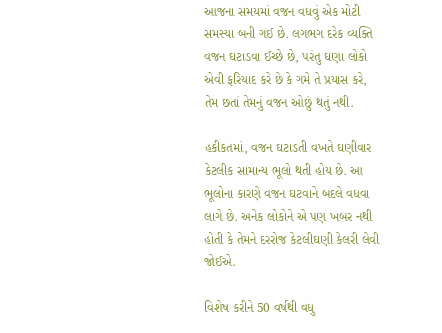આજના સમયમાં વજન વધવું એક મોટી સમસ્યા બની ગઈ છે. લગભગ દરેક વ્યક્તિ વજન ઘટાડવા ઈચ્છે છે, પરંતુ ઘણા લોકો એવી ફરિયાદ કરે છે કે ગમે તે પ્રયાસ કરે, તેમ છતાં તેમનું વજન ઓછું થતું નથી.

હકીકતમાં, વજન ઘટાડતી વખતે ઘણીવાર કેટલીક સામાન્ય ભૂલો થતી હોય છે. આ ભૂલોના કારણે વજન ઘટવાને બદલે વધવા લાગે છે. અનેક લોકોને એ પણ ખબર નથી હોતી કે તેમને દરરોજ કેટલીઘણી કેલરી લેવી જોઈએ.

વિશેષ કરીને 50 વર્ષથી વધુ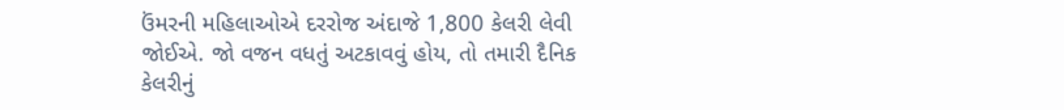ઉંમરની મહિલાઓએ દરરોજ અંદાજે 1,800 કેલરી લેવી જોઈએ. જો વજન વધતું અટકાવવું હોય, તો તમારી દૈનિક કેલરીનું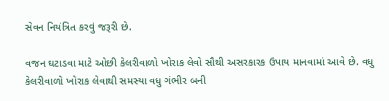સેવન નિયંત્રિત કરવું જરૂરી છે.

વજન ઘટાડવા માટે ઓછી કેલરીવાળો ખોરાક લેવો સૌથી અસરકારક ઉપાય માનવામાં આવે છે. વધુ કેલરીવાળો ખોરાક લેવાથી સમસ્યા વધુ ગંભીર બની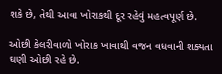શકે છે, તેથી આવા ખોરાકથી દૂર રહેવું મહત્વપૂર્ણ છે.

ઓછી કેલરીવાળો ખોરાક ખાવાથી વજન વધવાની શક્યતા ઘણી ઓછી રહે છે.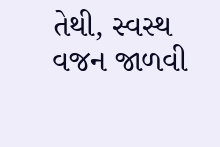તેથી, સ્વસ્થ વજન જાળવી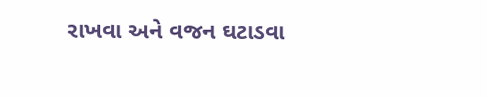રાખવા અને વજન ઘટાડવા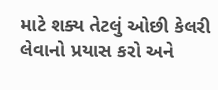માટે શક્ય તેટલું ઓછી કેલરી લેવાનો પ્રયાસ કરો અને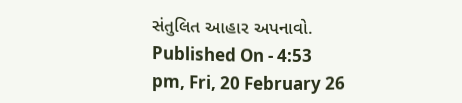સંતુલિત આહાર અપનાવો.
Published On - 4:53 pm, Fri, 20 February 26